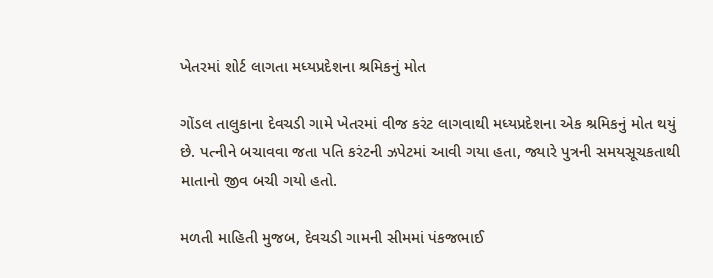ખેતરમાં શોર્ટ લાગતા મધ્યપ્રદેશના શ્રમિકનું મોત

ગોંડલ તાલુકાના દેવચડી ગામે ખેતરમાં વીજ કરંટ લાગવાથી મધ્યપ્રદેશના એક શ્રમિકનું મોત થયું છે. પત્નીને બચાવવા જતા પતિ કરંટની ઝપેટમાં આવી ગયા હતા, જ્યારે પુત્રની સમયસૂચકતાથી માતાનો જીવ બચી ગયો હતો.

મળતી માહિતી મુજબ, દેવચડી ગામની સીમમાં પંકજભાઈ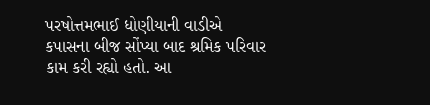પરષોત્તમભાઈ ધોણીયાની વાડીએ કપાસના બીજ સોંપ્યા બાદ શ્રમિક પરિવાર કામ કરી રહ્યો હતો. આ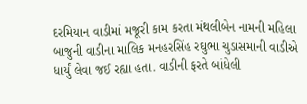દરમિયાન વાડીમાં મજૂરી કામ કરતા મંથલીબેન નામની મહિલા બાજુની વાડીના માલિક મનહરસિંહ રઘુભા ચુડાસમાની વાડીએ ધાર્યું લેવા જઈ રહ્યા હતા. વાડીની ફરતે બાંધેલી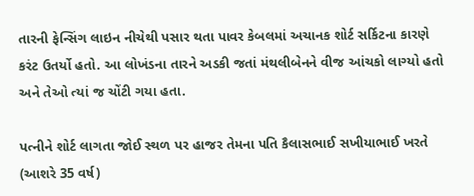તારની ફેન્સિંગ લાઇન નીચેથી પસાર થતા પાવર કેબલમાં અચાનક શોર્ટ સર્કિટના કારણે કરંટ ઉતર્યો હતો. આ લોખંડના તારને અડકી જતાં મંથલીબેનને વીજ આંચકો લાગ્યો હતો અને તેઓ ત્યાં જ ચોંટી ગયા હતા.

પત્નીને શોર્ટ લાગતા જોઈ સ્થળ પર હાજર તેમના પતિ કૈલાસભાઈ સખીયાભાઈ ખરતે (આશરે 35 વર્ષ)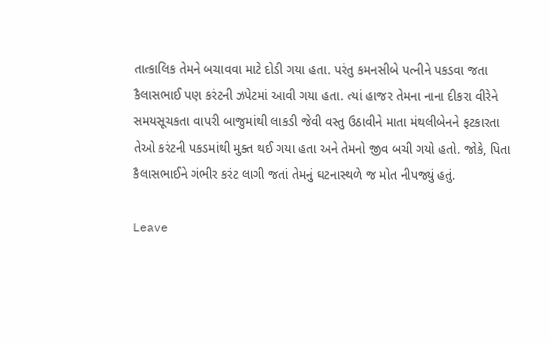તાત્કાલિક તેમને બચાવવા માટે દોડી ગયા હતા. પરંતુ કમનસીબે પત્નીને પકડવા જતા કૈલાસભાઈ પણ કરંટની ઝપેટમાં આવી ગયા હતા. ત્યાં હાજર તેમના નાના દીકરા વીરેને સમયસૂચકતા વાપરી બાજુમાંથી લાકડી જેવી વસ્તુ ઉઠાવીને માતા મંથલીબેનને ફટકારતા તેઓ કરંટની પકડમાંથી મુક્ત થઈ ગયા હતા અને તેમનો જીવ બચી ગયો હતો. જોકે, પિતા કૈલાસભાઈને ગંભીર કરંટ લાગી જતાં તેમનું ઘટનાસ્થળે જ મોત નીપજ્યું હતું.

Leave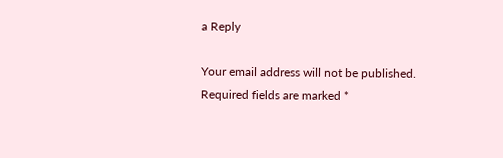a Reply

Your email address will not be published. Required fields are marked *